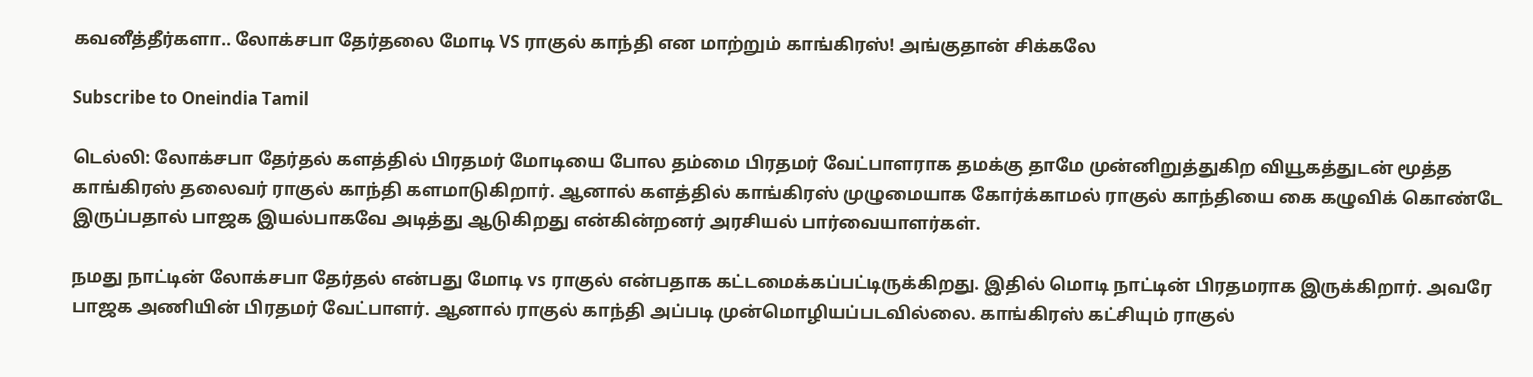கவனீத்தீர்களா.. லோக்சபா தேர்தலை மோடி VS ராகுல் காந்தி என மாற்றும் காங்கிரஸ்! அங்குதான் சிக்கலே

Subscribe to Oneindia Tamil

டெல்லி: லோக்சபா தேர்தல் களத்தில் பிரதமர் மோடியை போல தம்மை பிரதமர் வேட்பாளராக தமக்கு தாமே முன்னிறுத்துகிற வியூகத்துடன் மூத்த காங்கிரஸ் தலைவர் ராகுல் காந்தி களமாடுகிறார். ஆனால் களத்தில் காங்கிரஸ் முழுமையாக கோர்க்காமல் ராகுல் காந்தியை கை கழுவிக் கொண்டே இருப்பதால் பாஜக இயல்பாகவே அடித்து ஆடுகிறது என்கின்றனர் அரசியல் பார்வையாளர்கள்.

நமது நாட்டின் லோக்சபா தேர்தல் என்பது மோடி vs ராகுல் என்பதாக கட்டமைக்கப்பட்டிருக்கிறது. இதில் மொடி நாட்டின் பிரதமராக இருக்கிறார். அவரே பாஜக அணியின் பிரதமர் வேட்பாளர். ஆனால் ராகுல் காந்தி அப்படி முன்மொழியப்படவில்லை. காங்கிரஸ் கட்சியும் ராகுல்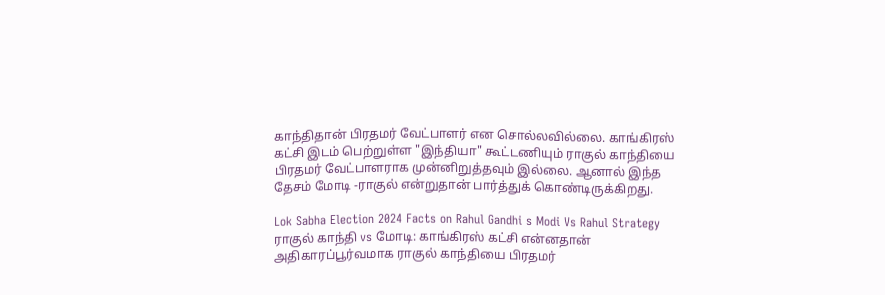காந்திதான் பிரதமர் வேட்பாளர் என சொல்லவில்லை. காங்கிரஸ் கட்சி இடம் பெற்றுள்ள "இந்தியா" கூட்டணியும் ராகுல் காந்தியை பிரதமர் வேட்பாளராக முன்னிறுத்தவும் இல்லை. ஆனால் இந்த தேசம் மோடி -ராகுல் என்றுதான் பார்த்துக் கொண்டிருக்கிறது.

Lok Sabha Election 2024 Facts on Rahul Gandhi s Modi Vs Rahul Strategy
ராகுல் காந்தி vs மோடி: காங்கிரஸ் கட்சி என்னதான் அதிகாரப்பூர்வமாக ராகுல் காந்தியை பிரதமர்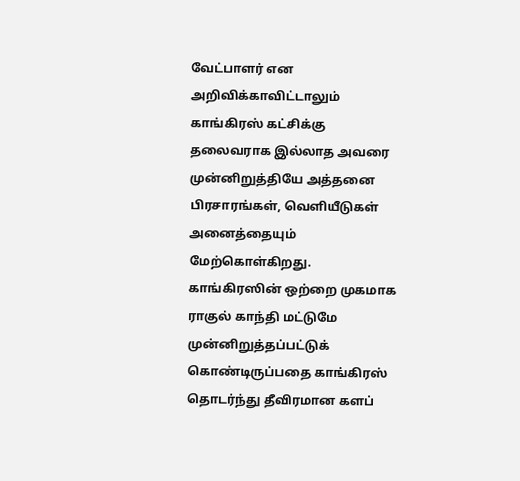வேட்பாளர் என அறிவிக்காவிட்டாலும் காங்கிரஸ் கட்சிக்கு தலைவராக இல்லாத அவரை முன்னிறுத்தியே அத்தனை பிரசாரங்கள், வெளியீடுகள் அனைத்தையும் மேற்கொள்கிறது. காங்கிரஸின் ஒற்றை முகமாக ராகுல் காந்தி மட்டுமே முன்னிறுத்தப்பட்டுக் கொண்டிருப்பதை காங்கிரஸ் தொடர்ந்து தீவிரமான களப்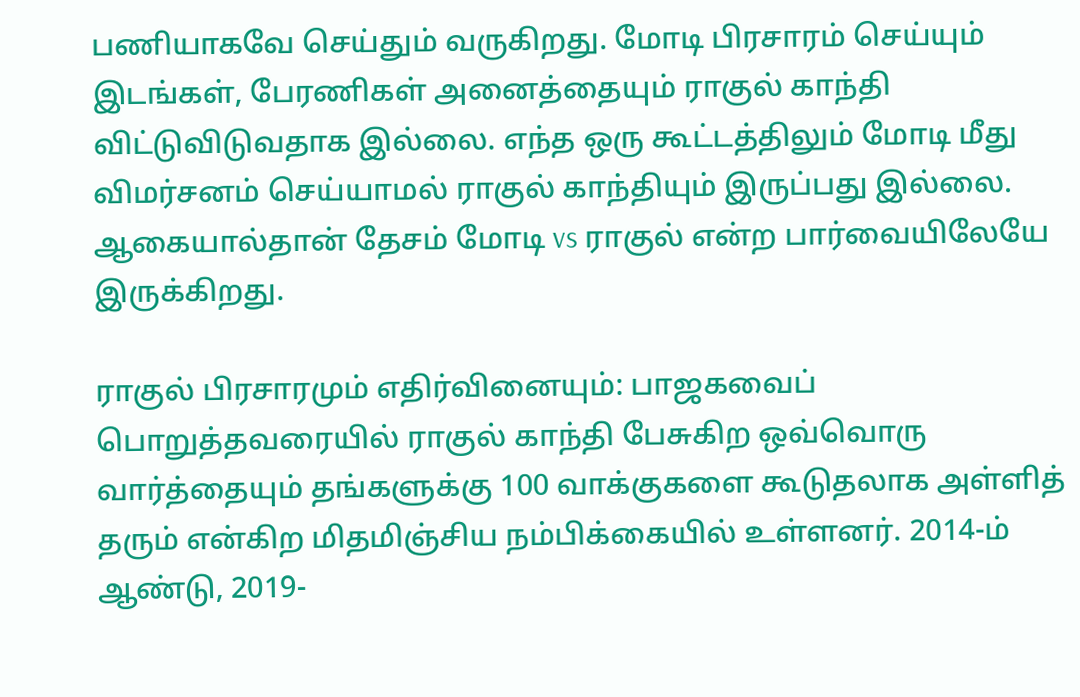பணியாகவே செய்தும் வருகிறது. மோடி பிரசாரம் செய்யும் இடங்கள், பேரணிகள் அனைத்தையும் ராகுல் காந்தி விட்டுவிடுவதாக இல்லை. எந்த ஒரு கூட்டத்திலும் மோடி மீது விமர்சனம் செய்யாமல் ராகுல் காந்தியும் இருப்பது இல்லை. ஆகையால்தான் தேசம் மோடி vs ராகுல் என்ற பார்வையிலேயே இருக்கிறது.

ராகுல் பிரசாரமும் எதிர்வினையும்: பாஜகவைப் பொறுத்தவரையில் ராகுல் காந்தி பேசுகிற ஒவ்வொரு வார்த்தையும் தங்களுக்கு 100 வாக்குகளை கூடுதலாக அள்ளித் தரும் என்கிற மிதமிஞ்சிய நம்பிக்கையில் உள்ளனர். 2014-ம் ஆண்டு, 2019-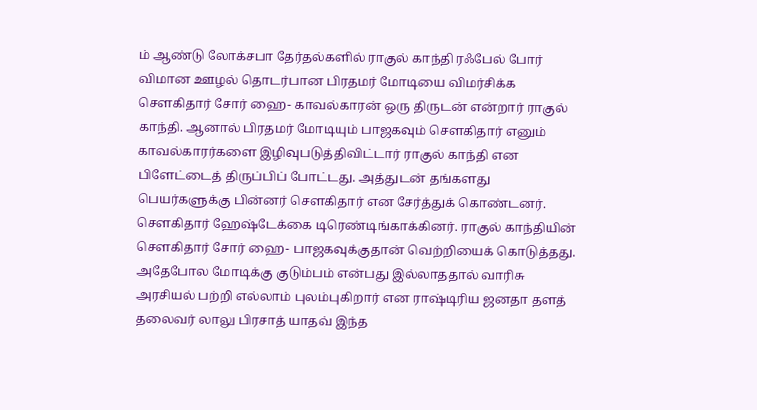ம் ஆண்டு லோக்சபா தேர்தல்களில் ராகுல் காந்தி ரஃபேல் போர் விமான ஊழல் தொடர்பான பிரதமர் மோடியை விமர்சிக்க செளகிதார் சோர் ஹை- காவல்காரன் ஒரு திருடன் என்றார் ராகுல் காந்தி. ஆனால் பிரதமர் மோடியும் பாஜகவும் செளகிதார் எனும் காவல்காரர்களை இழிவுபடுத்திவிட்டார் ராகுல் காந்தி என பிளேட்டைத் திருப்பிப் போட்டது. அத்துடன் தங்களது பெயர்களுக்கு பின்னர் செளகிதார் என சேர்த்துக் கொண்டனர். செளகிதார் ஹேஷ்டேக்கை டிரெண்டிங்காக்கினர். ராகுல் காந்தியின் செளகிதார் சோர் ஹை- பாஜகவுக்குதான் வெற்றியைக் கொடுத்தது.
அதேபோல மோடிக்கு குடும்பம் என்பது இல்லாததால் வாரிசு அரசியல் பற்றி எல்லாம் புலம்புகிறார் என ராஷ்டிரிய ஜனதா தளத் தலைவர் லாலு பிரசாத் யாதவ் இந்த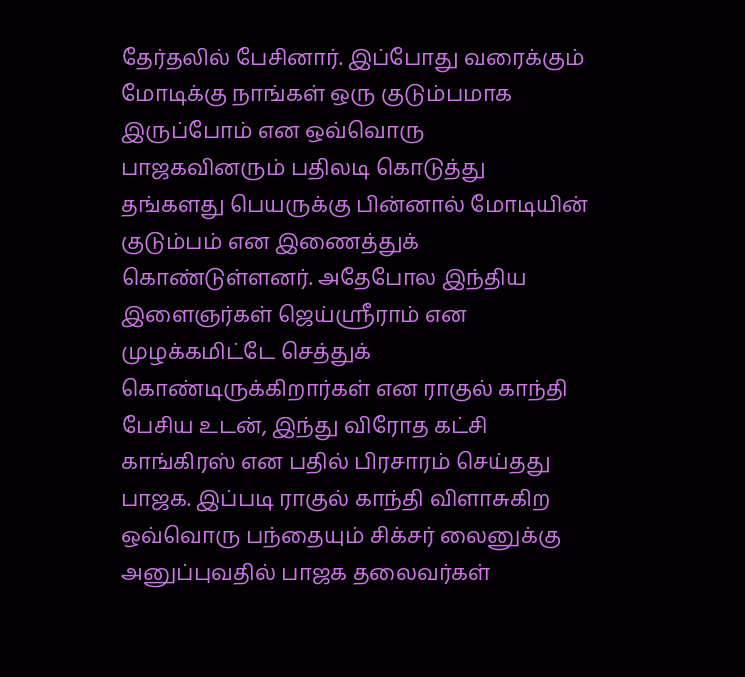தேர்தலில் பேசினார். இப்போது வரைக்கும் மோடிக்கு நாங்கள் ஒரு குடும்பமாக இருப்போம் என ஒவ்வொரு பாஜகவினரும் பதிலடி கொடுத்து தங்களது பெயருக்கு பின்னால் மோடியின் குடும்பம் என இணைத்துக் கொண்டுள்ளனர். அதேபோல இந்திய இளைஞர்கள் ஜெய்ஶ்ரீராம் என முழக்கமிட்டே செத்துக் கொண்டிருக்கிறார்கள் என ராகுல் காந்தி பேசிய உடன், இந்து விரோத கட்சி காங்கிரஸ் என பதில் பிரசாரம் செய்தது பாஜக. இப்படி ராகுல் காந்தி விளாசுகிற ஒவ்வொரு பந்தையும் சிக்சர் லைனுக்கு அனுப்புவதில் பாஜக தலைவர்கள்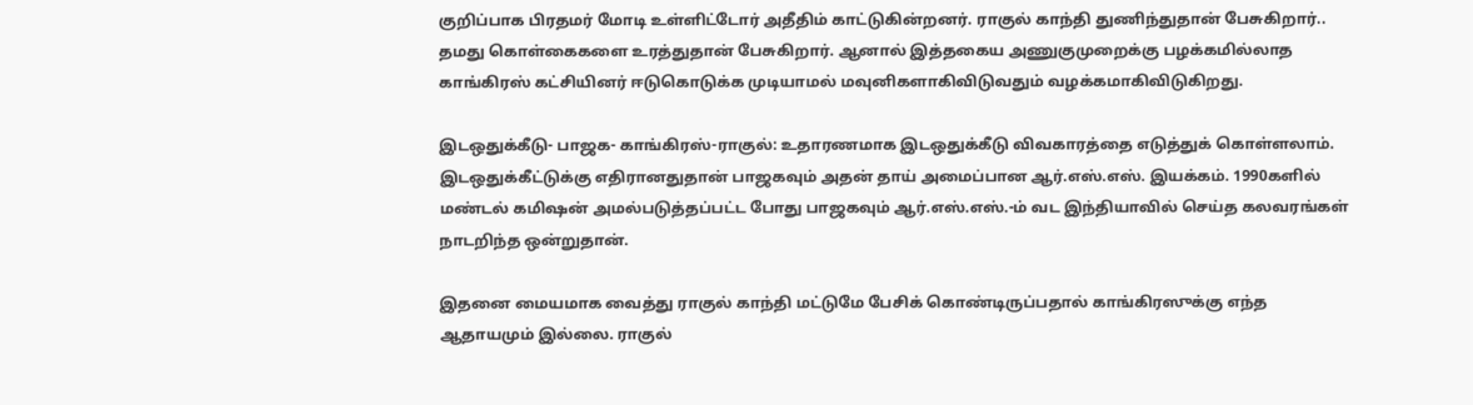குறிப்பாக பிரதமர் மோடி உள்ளிட்டோர் அதீதிம் காட்டுகின்றனர். ராகுல் காந்தி துணிந்துதான் பேசுகிறார்.. தமது கொள்கைகளை உரத்துதான் பேசுகிறார். ஆனால் இத்தகைய அணுகுமுறைக்கு பழக்கமில்லாத காங்கிரஸ் கட்சியினர் ஈடுகொடுக்க முடியாமல் மவுனிகளாகிவிடுவதும் வழக்கமாகிவிடுகிறது.

இடஒதுக்கீடு- பாஜக- காங்கிரஸ்-ராகுல்: உதாரணமாக இடஒதுக்கீடு விவகாரத்தை எடுத்துக் கொள்ளலாம். இடஒதுக்கீட்டுக்கு எதிரானதுதான் பாஜகவும் அதன் தாய் அமைப்பான ஆர்.எஸ்.எஸ். இயக்கம். 1990களில் மண்டல் கமிஷன் அமல்படுத்தப்பட்ட போது பாஜகவும் ஆர்.எஸ்.எஸ்.-ம் வட இந்தியாவில் செய்த கலவரங்கள் நாடறிந்த ஒன்றுதான்.

இதனை மையமாக வைத்து ராகுல் காந்தி மட்டுமே பேசிக் கொண்டிருப்பதால் காங்கிரஸுக்கு எந்த ஆதாயமும் இல்லை. ராகுல்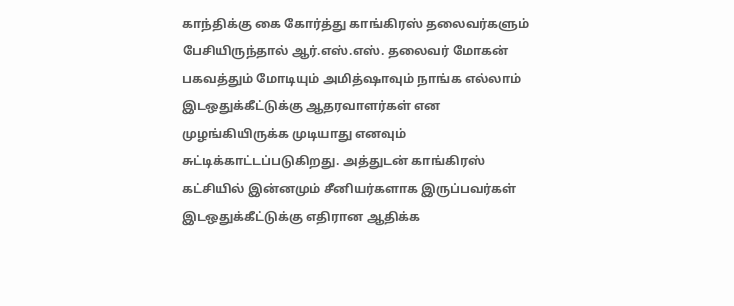காந்திக்கு கை கோர்த்து காங்கிரஸ் தலைவர்களும் பேசியிருந்தால் ஆர்.எஸ்.எஸ். தலைவர் மோகன் பகவத்தும் மோடியும் அமித்ஷாவும் நாங்க எல்லாம் இடஒதுக்கீட்டுக்கு ஆதரவாளர்கள் என முழங்கியிருக்க முடியாது எனவும் சுட்டிக்காட்டப்படுகிறது. அத்துடன் காங்கிரஸ் கட்சியில் இன்னமும் சீனியர்களாக இருப்பவர்கள் இடஒதுக்கீட்டுக்கு எதிரான ஆதிக்க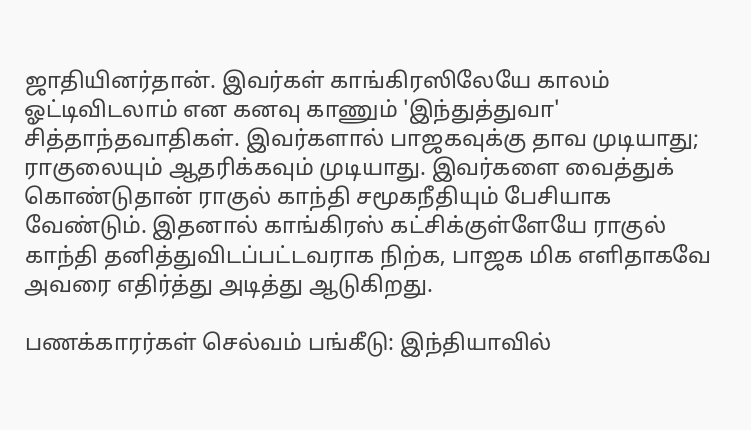ஜாதியினர்தான். இவர்கள் காங்கிரஸிலேயே காலம் ஓட்டிவிடலாம் என கனவு காணும் 'இந்துத்துவா' சித்தாந்தவாதிகள். இவர்களால் பாஜகவுக்கு தாவ முடியாது; ராகுலையும் ஆதரிக்கவும் முடியாது. இவர்களை வைத்துக் கொண்டுதான் ராகுல் காந்தி சமூகநீதியும் பேசியாக வேண்டும். இதனால் காங்கிரஸ் கட்சிக்குள்ளேயே ராகுல் காந்தி தனித்துவிடப்பட்டவராக நிற்க, பாஜக மிக எளிதாகவே அவரை எதிர்த்து அடித்து ஆடுகிறது.

பணக்காரர்கள் செல்வம் பங்கீடு: இந்தியாவில்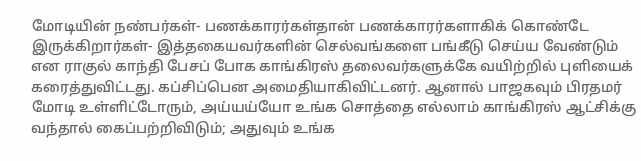மோடியின் நண்பர்கள்- பணக்காரர்கள்தான் பணக்காரர்களாகிக் கொண்டே இருக்கிறார்கள்- இத்தகையவர்களின் செல்வங்களை பங்கீடு செய்ய வேண்டும் என ராகுல் காந்தி பேசப் போக காங்கிரஸ் தலைவர்களுக்கே வயிற்றில் புளியைக் கரைத்துவிட்டது. கப்சிப்பென அமைதியாகிவிட்டனர். ஆனால் பாஜகவும் பிரதமர் மோடி உள்ளிட்டோரும், அய்யய்யோ உங்க சொத்தை எல்லாம் காங்கிரஸ் ஆட்சிக்கு வந்தால் கைப்பற்றிவிடும்; அதுவும் உங்க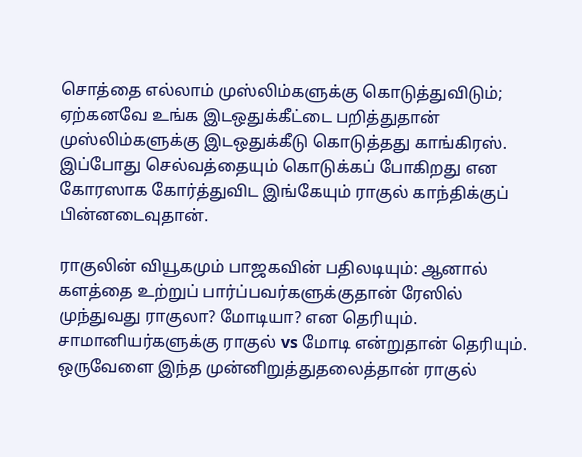சொத்தை எல்லாம் முஸ்லிம்களுக்கு கொடுத்துவிடும்; ஏற்கனவே உங்க இடஒதுக்கீட்டை பறித்துதான் முஸ்லிம்களுக்கு இடஒதுக்கீடு கொடுத்தது காங்கிரஸ். இப்போது செல்வத்தையும் கொடுக்கப் போகிறது என கோரஸாக கோர்த்துவிட இங்கேயும் ராகுல் காந்திக்குப் பின்னடைவுதான்.

ராகுலின் வியூகமும் பாஜகவின் பதிலடியும்: ஆனால் களத்தை உற்றுப் பார்ப்பவர்களுக்குதான் ரேஸில் முந்துவது ராகுலா? மோடியா? என தெரியும். சாமானியர்களுக்கு ராகுல் vs மோடி என்றுதான் தெரியும். ஒருவேளை இந்த முன்னிறுத்துதலைத்தான் ராகுல்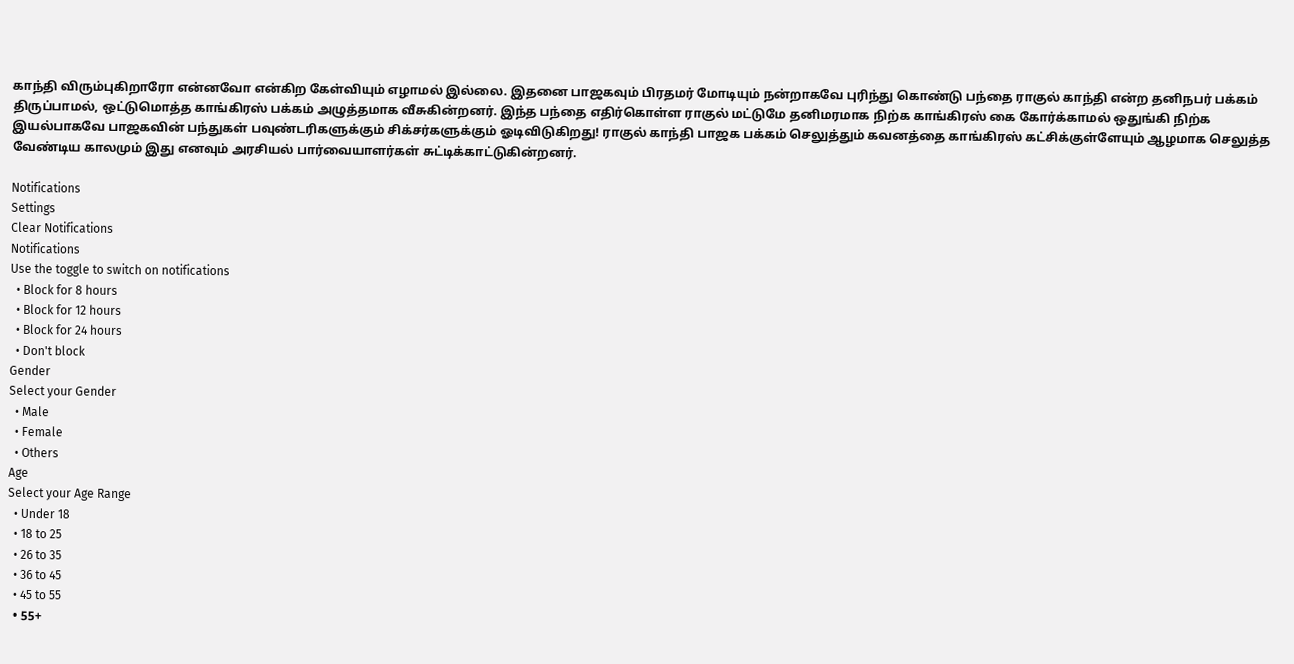காந்தி விரும்புகிறாரோ என்னவோ என்கிற கேள்வியும் எழாமல் இல்லை. இதனை பாஜகவும் பிரதமர் மோடியும் நன்றாகவே புரிந்து கொண்டு பந்தை ராகுல் காந்தி என்ற தனிநபர் பக்கம் திருப்பாமல், ஒட்டுமொத்த காங்கிரஸ் பக்கம் அழுத்தமாக வீசுகின்றனர். இந்த பந்தை எதிர்கொள்ள ராகுல் மட்டுமே தனிமரமாக நிற்க காங்கிரஸ் கை கோர்க்காமல் ஒதுங்கி நிற்க இயல்பாகவே பாஜகவின் பந்துகள் பவுண்டரிகளுக்கும் சிக்சர்களுக்கும் ஓடிவிடுகிறது! ராகுல் காந்தி பாஜக பக்கம் செலுத்தும் கவனத்தை காங்கிரஸ் கட்சிக்குள்ளேயும் ஆழமாக செலுத்த வேண்டிய காலமும் இது எனவும் அரசியல் பார்வையாளர்கள் சுட்டிக்காட்டுகின்றனர்.

Notifications
Settings
Clear Notifications
Notifications
Use the toggle to switch on notifications
  • Block for 8 hours
  • Block for 12 hours
  • Block for 24 hours
  • Don't block
Gender
Select your Gender
  • Male
  • Female
  • Others
Age
Select your Age Range
  • Under 18
  • 18 to 25
  • 26 to 35
  • 36 to 45
  • 45 to 55
  • 55+